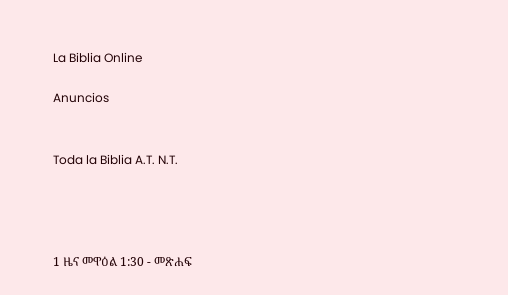La Biblia Online

Anuncios


Toda la Biblia A.T. N.T.




1 ዜና መዋዕል 1:30 - መጽሐፍ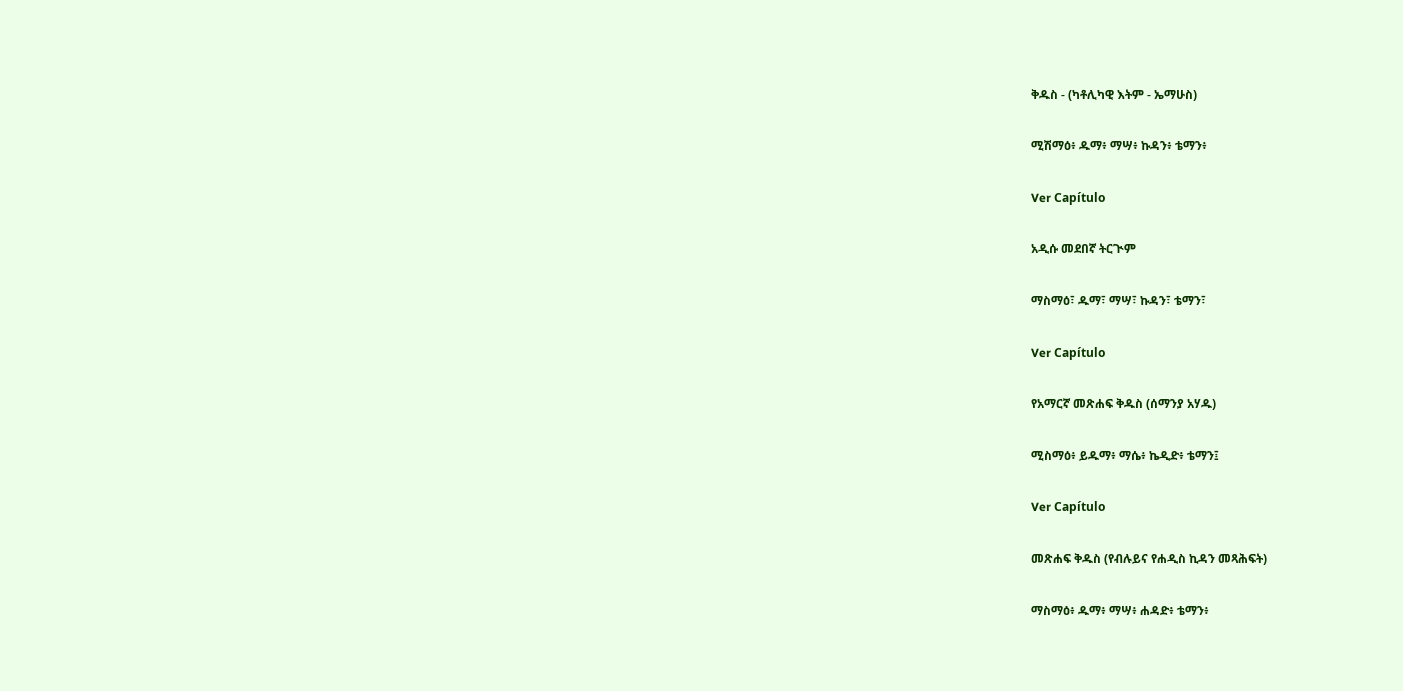ቅዱስ - (ካቶሊካዊ እትም - ኤማሁስ)

ሚሽማዕ፥ ዱማ፥ ማሣ፥ ኩዳን፥ ቴማን፥

Ver Capítulo

አዲሱ መደበኛ ትርጒም

ማስማዕ፣ ዱማ፣ ማሣ፣ ኩዳን፣ ቴማን፣

Ver Capítulo

የአማርኛ መጽሐፍ ቅዱስ (ሰማንያ አሃዱ)

ሚስማዕ፥ ይዱማ፥ ማሴ፥ ኬዲድ፥ ቴማን፤

Ver Capítulo

መጽሐፍ ቅዱስ (የብሉይና የሐዲስ ኪዳን መጻሕፍት)

ማስማዕ፥ ዱማ፥ ማሣ፥ ሐዳድ፥ ቴማን፥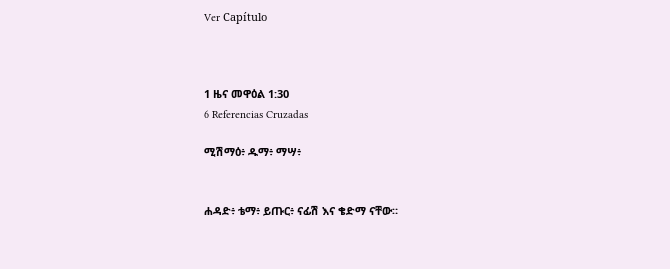Ver Capítulo



1 ዜና መዋዕል 1:30
6 Referencias Cruzadas

ሚሽማዕ፥ ዱማ፥ ማሣ፥


ሐዳድ፥ ቴማ፥ ይጡር፥ ናፊሽ እና ቄድማ ናቸው።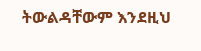ትውልዳቸውም እንደዚህ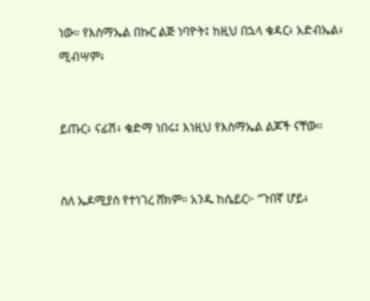ነው። የእስማኤል በኩር ልጅ ነባዮት፤ ከዚህ በኋላ ቄዳር፥ አድብኤል፥ ሚብሣም፥


ይጡር፥ ናፊሽ፥ ቄድማ ነበሩ፤ እነዚህ የእስማኤል ልጆች ናቸው።


ስለ ኤዶሚያስ የተነገረ ሸክም። አንዱ ከሴይር፦ “ጉበኛ ሆይ፥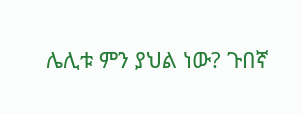ሌሊቱ ምን ያህል ነው? ጉበኛ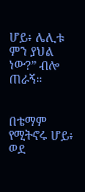ሆይ፥ ሌሊቱ ምን ያህል ነው?” ብሎ ጠራኝ።


በቴማም የሚትኖሩ ሆይ፥ ወደ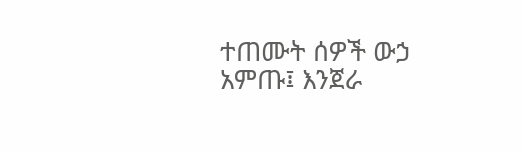ተጠሙት ሰዎች ውኃ አምጡ፤ እንጀራ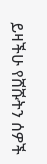ይዛችሁ የሸሹትን ሰዎች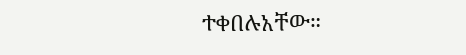ተቀበሉአቸው።